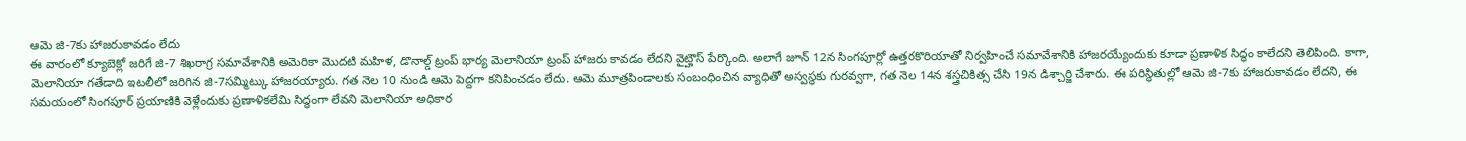ఆమె జి-7కు హాజరుకావడం లేదు
ఈ వారంలో క్యూబెక్లో జరిగే జి-7 శిఖరాగ్ర సమావేశానికి అమెరికా మొదటి మహిళ, డొనాల్డ్ ట్రంప్ భార్య మెలానియా ట్రంప్ హాజరు కావడం లేదని వైట్హౌస్ పేర్కొంది. అలాగే జూన్ 12న సింగపూర్లో ఉత్తరకొరియాతో నిర్వహించే సమావేశానికి హాజరయ్యేందుకు కూడా ప్రణాళిక సిద్ధం కాలేదని తెలిపింది. కాగా, మెలానియా గతేడాది ఇటలీలో జరిగిన జి-7సమ్మిట్కు హాజరయ్యారు. గత నెల 10 నుండి ఆమె పెద్దగా కనిపించడం లేదు. ఆమె మూత్రపిండాలకు సంబంధించిన వ్యాధితో అస్వస్థకు గురవ్వగా, గత నెల 14న శస్త్రచికిత్స చేసి 19న డిశ్చార్జి చేశారు. ఈ పరిస్థితుల్లో ఆమె జి-7కు హాజరుకావడం లేదని, ఈ సమయంలో సింగపూర్ ప్రయాణికి వెళ్లేందుకు ప్రణాళికలేమి సిద్ధంగా లేవని మెలానియా అధికార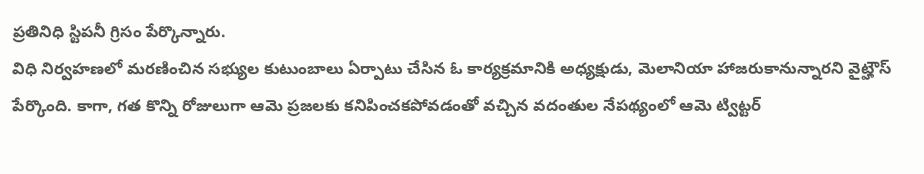ప్రతినిధి స్టిపనీ గ్రిసం పేర్కొన్నారు.
విధి నిర్వహణలో మరణించిన సభ్యుల కుటుంబాలు ఏర్పాటు చేసిన ఓ కార్యక్రమానికి అధ్యక్షుడు, మెలానియా హాజరుకానున్నారని వైట్హౌస్ పేర్కొంది. కాగా, గత కొన్ని రోజులుగా ఆమె ప్రజలకు కనిపించకపోవడంతో వచ్చిన వదంతుల నేపథ్యంలో ఆమె ట్విట్టర్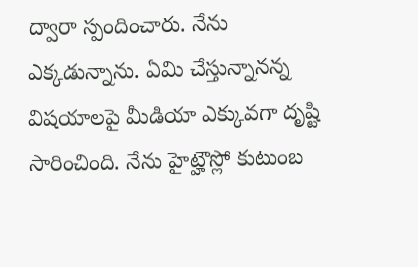ద్వారా స్పందించారు. నేను ఎక్కడున్నాను. ఏమి చేస్తున్నానన్న విషయాలపై మీడియా ఎక్కువగా దృష్టి సారించింది. నేను హైట్హౌస్లో కుటుంబ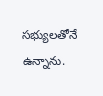సభ్యులతోనే ఉన్నాను.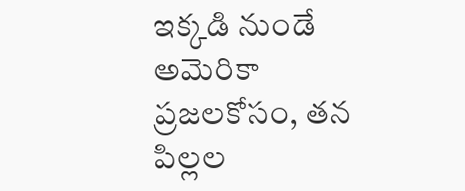ఇక్కడి నుండే అమెరికా ప్రజలకోసం, తన పిల్లల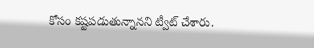కోసం కష్టపడుతున్నానని ట్వీట్ చేశారు.